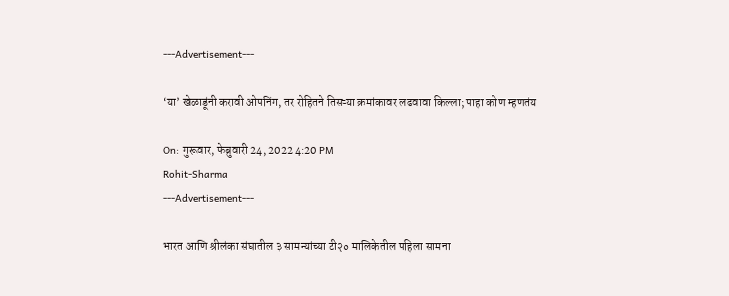---Advertisement---

‘या’ खेळाडूंनी करावी ओपनिंग, तर रोहितने तिसऱ्या क्रमांकावर लढवावा किल्ला; पाहा कोण म्हणतंय

On: गुरूवार, फेब्रुवारी 24, 2022 4:20 PM
Rohit-Sharma
---Advertisement---

भारत आणि श्रीलंका संघातील ३ सामन्यांच्या टी२० मालिकेतील पहिला सामना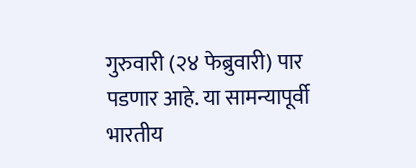गुरुवारी (२४ फेब्रुवारी) पार पडणार आहे. या सामन्यापूर्वी भारतीय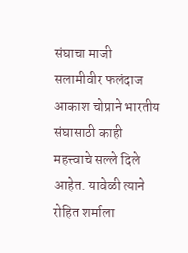संघाचा माजी सलामीवीर फलंदाज आकाश चोप्राने भारतीय संघासाठी काही महत्त्वाचे सल्ले दिले आहेत. यावेळी त्याने रोहित शर्माला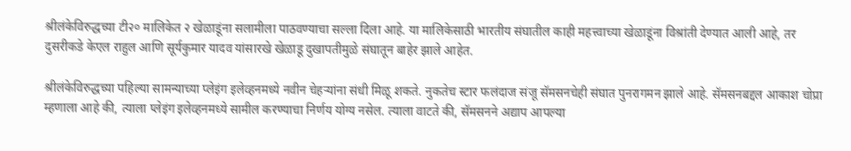श्रीलंकेविरुद्धच्या टी२० मालिकेत २ खेळाडूंना सलामीला पाठवण्याचा सल्ला दिला आहे. या मालिकेसाठी भारतीय संघातील काही महत्त्वाच्या खेळाडूंना विश्रांती देण्यात आली आहे, तर दुसरीकडे केएल राहुल आणि सूर्यकुमार यादव यांसारखे खेळाडू दुखापतीमुळे संघातून बाहेर झाले आहेत.

श्रीलंकेविरुद्धच्या पहिल्या सामन्याच्या प्लेइंग इलेव्हनमध्ये नवीन चेहऱ्यांना संधी मिळू शकते. नुकतेच स्टार फलंदाज संजू सॅमसनचेही संघात पुनरागमन झाले आहे. सॅमसनबद्दल आकाश चोप्रा म्हणाला आहे की, त्याला प्लेइंग इलेव्हनमध्ये सामील करण्याचा निर्णय योग्य नसेल. त्याला वाटते की, सॅमसनने अद्याप आपल्या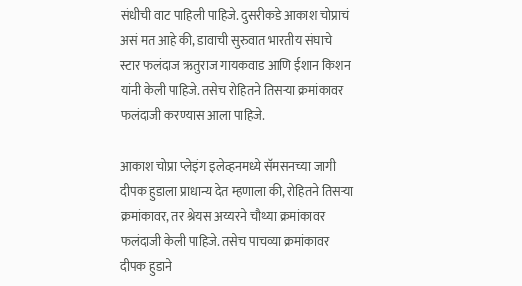संधीची वाट पाहिली पाहिजे. दुसरीकडे आकाश चोप्राचं असं मत आहे की, डावाची सुरुवात भारतीय संघाचे स्टार फलंदाज ऋतुराज गायकवाड आणि ईशान किशन यांनी केली पाहिजे. तसेच रोहितने तिसऱ्या क्रमांकावर फलंदाजी करण्यास आला पाहिजे.

आकाश चोप्रा प्लेइंग इलेव्हनमध्ये सॅमसनच्या जागी दीपक हुडाला प्राधान्य देत म्हणाला की, रोहितने तिसऱ्या क्रमांकावर, तर श्रेयस अय्यरने चौथ्या क्रमांकावर फलंदाजी केली पाहिजे. तसेच पाचव्या क्रमांकावर दीपक हुडाने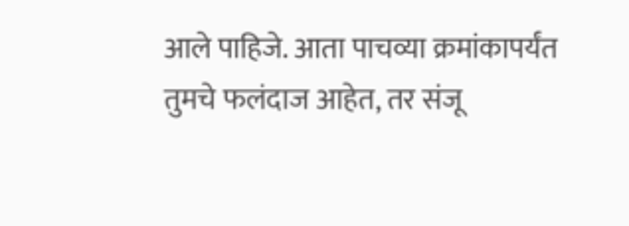आले पाहिजे. आता पाचव्या क्रमांकापर्यंत तुमचे फलंदाज आहेत, तर संजू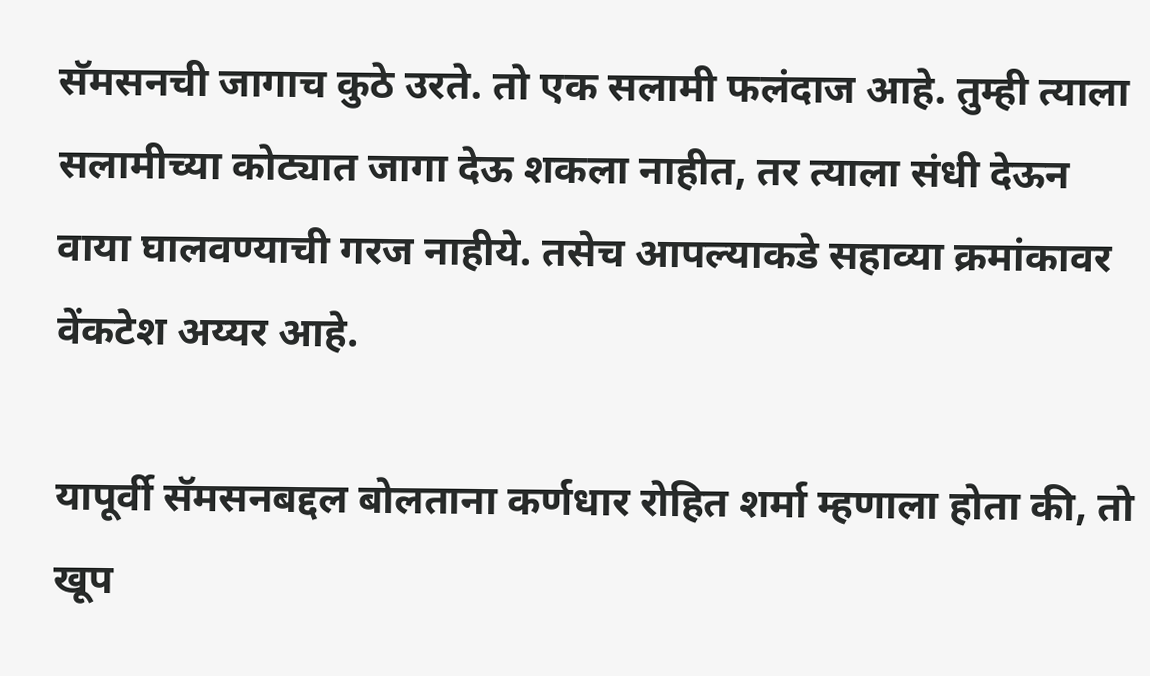सॅमसनची जागाच कुठे उरते. तो एक सलामी फलंदाज आहे. तुम्ही त्याला सलामीच्या कोट्यात जागा देऊ शकला नाहीत, तर त्याला संधी देऊन वाया घालवण्याची गरज नाहीये. तसेच आपल्याकडे सहाव्या क्रमांकावर वेंकटेश अय्यर आहे.

यापूर्वी सॅमसनबद्दल बोलताना कर्णधार रोहित शर्मा म्हणाला होता की, तो खूप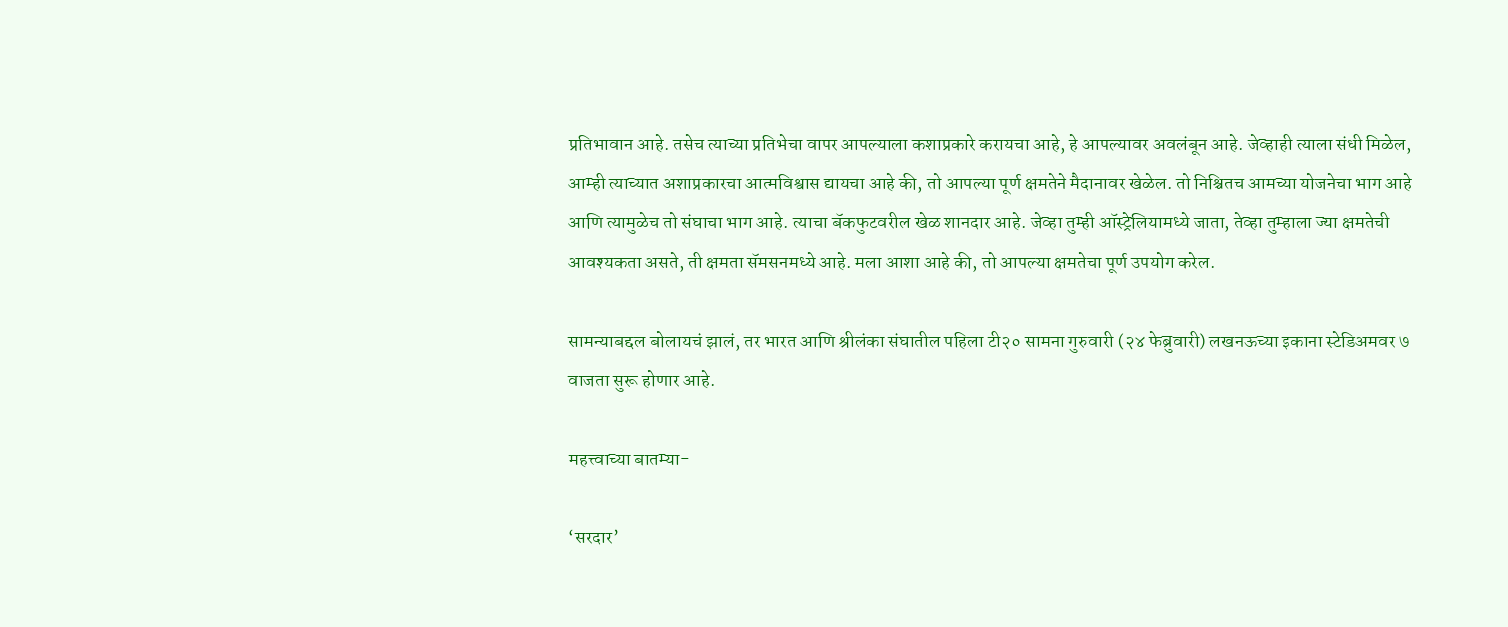प्रतिभावान आहे. तसेच त्याच्या प्रतिभेचा वापर आपल्याला कशाप्रकारे करायचा आहे, हे आपल्यावर अवलंबून आहे. जेव्हाही त्याला संधी मिळेल, आम्ही त्याच्यात अशाप्रकारचा आत्मविश्वास द्यायचा आहे की, तो आपल्या पूर्ण क्षमतेने मैदानावर खेळेल. तो निश्चितच आमच्या योजनेचा भाग आहे आणि त्यामुळेच तो संघाचा भाग आहे. त्याचा बॅकफुटवरील खेळ शानदार आहे. जेव्हा तुम्ही ऑस्ट्रेलियामध्ये जाता, तेव्हा तुम्हाला ज्या क्षमतेची आवश्यकता असते, ती क्षमता सॅमसनमध्ये आहे. मला आशा आहे की, तो आपल्या क्षमतेचा पूर्ण उपयोग करेल.

सामन्याबद्दल बोलायचं झालं, तर भारत आणि श्रीलंका संघातील पहिला टी२० सामना गुरुवारी (२४ फेब्रुवारी) लखनऊच्या इकाना स्टेडिअमवर ७ वाजता सुरू होणार आहे.

महत्त्वाच्या बातम्या-

‘सरदार’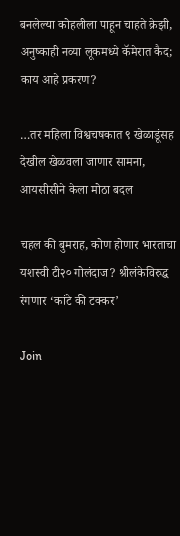बनलेल्या कोहलीला पाहून चाहते क्रेझी, अनुष्काही नव्या लूकमध्ये कॅमेरात कैद; काय आहे प्रकरण?

…तर महिला विश्वचषकात ९ खेळाडूंसह देखील खेळवला जाणार सामना, आयसीसीने केला मोठा बदल

चहल की बुमराह, कोण होणार भारताचा यशस्वी टी२० गोलंदाज? श्रीलंकेविरुद्ध रंगणार ‘कांटे की टक्कर’

Join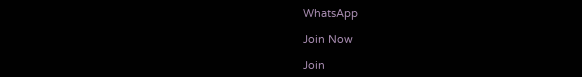WhatsApp

Join Now

Join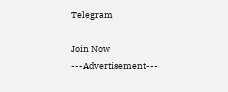Telegram

Join Now
---Advertisement---